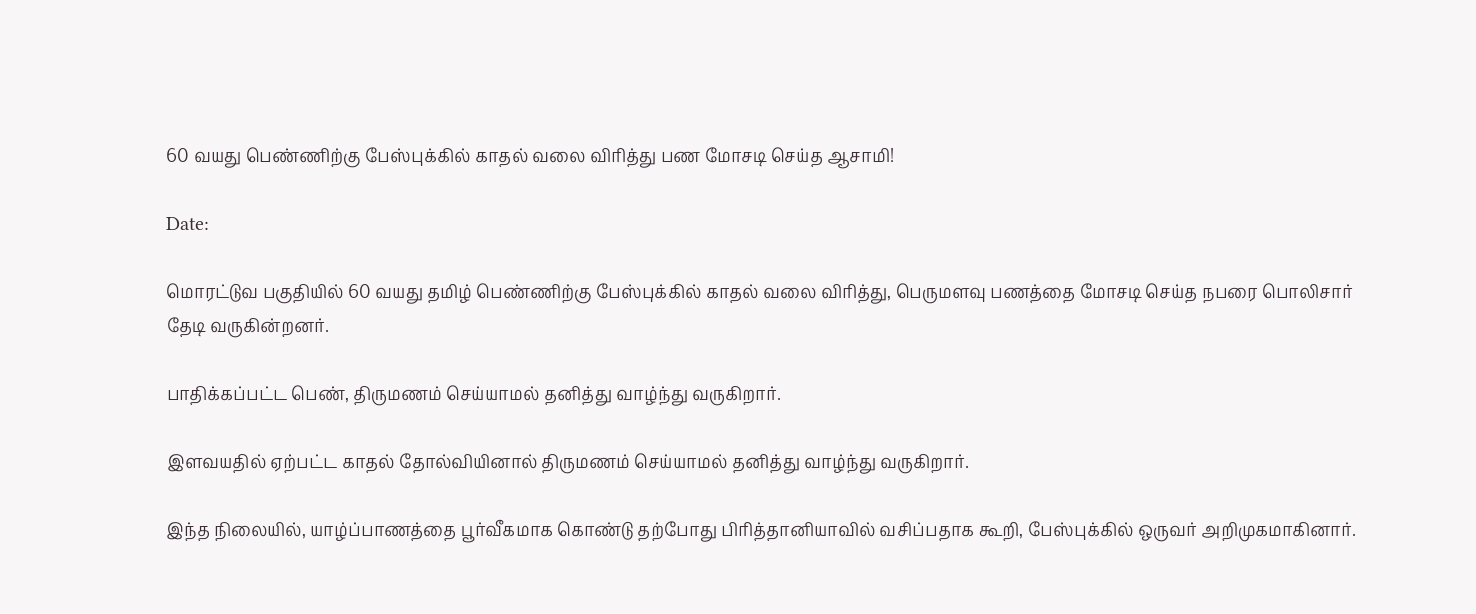60 வயது பெண்ணிற்கு பேஸ்புக்கில் காதல் வலை விரித்து பண மோசடி செய்த ஆசாமி!

Date:

மொரட்டுவ பகுதியில் 60 வயது தமிழ் பெண்ணிற்கு பேஸ்புக்கில் காதல் வலை விரித்து, பெருமளவு பணத்தை மோசடி செய்த நபரை பொலிசார் தேடி வருகின்றனர்.

பாதிக்கப்பட்ட பெண், திருமணம் செய்யாமல் தனித்து வாழ்ந்து வருகிறார்.

இளவயதில் ஏற்பட்ட காதல் தோல்வியினால் திருமணம் செய்யாமல் தனித்து வாழ்ந்து வருகிறார்.

இந்த நிலையில், யாழ்ப்பாணத்தை பூர்வீகமாக கொண்டு தற்போது பிரித்தானியாவில் வசிப்பதாக கூறி, பேஸ்புக்கில் ஒருவர் அறிமுகமாகினார்.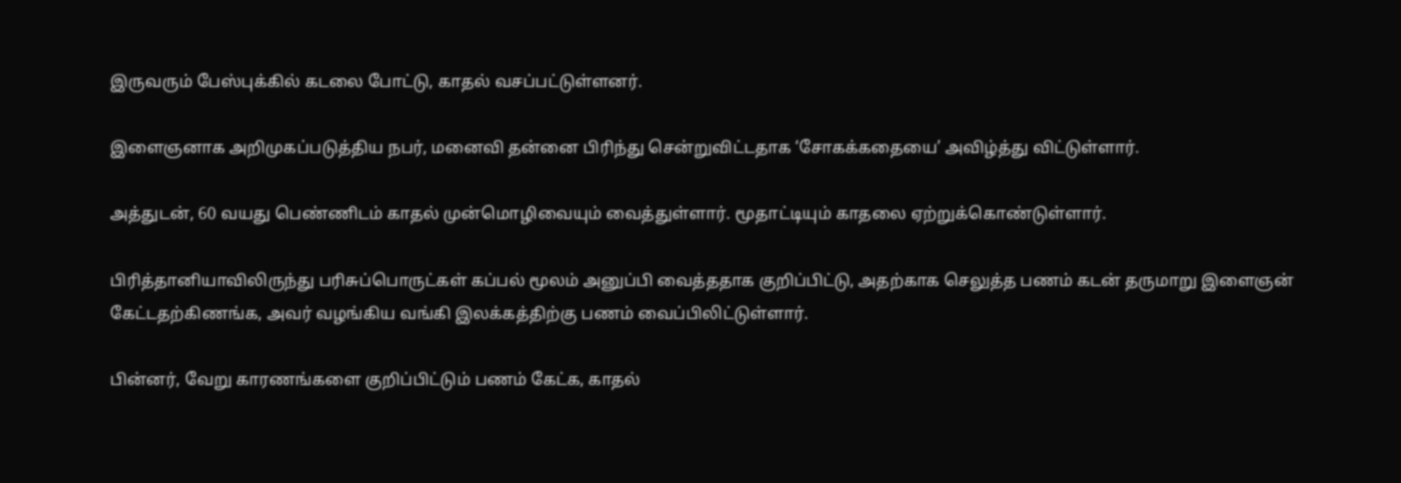இருவரும் பேஸ்புக்கில் கடலை போட்டு, காதல் வசப்பட்டுள்ளனர்.

இளைஞனாக அறிமுகப்படுத்திய நபர், மனைவி தன்னை பிரிந்து சென்றுவிட்டதாக ‘சோகக்கதையை’ அவிழ்த்து விட்டுள்ளார்.

அத்துடன், 60 வயது பெண்ணிடம் காதல் முன்மொழிவையும் வைத்துள்ளார். மூதாட்டியும் காதலை ஏற்றுக்கொண்டுள்ளார்.

பிரித்தானியாவிலிருந்து பரிசுப்பொருட்கள் கப்பல் மூலம் அனுப்பி வைத்ததாக குறிப்பிட்டு, அதற்காக செலுத்த பணம் கடன் தருமாறு இளைஞன் கேட்டதற்கிணங்க, அவர் வழங்கிய வங்கி இலக்கத்திற்கு பணம் வைப்பிலிட்டுள்ளார்.

பின்னர், வேறு காரணங்களை குறிப்பிட்டும் பணம் கேட்க, காதல்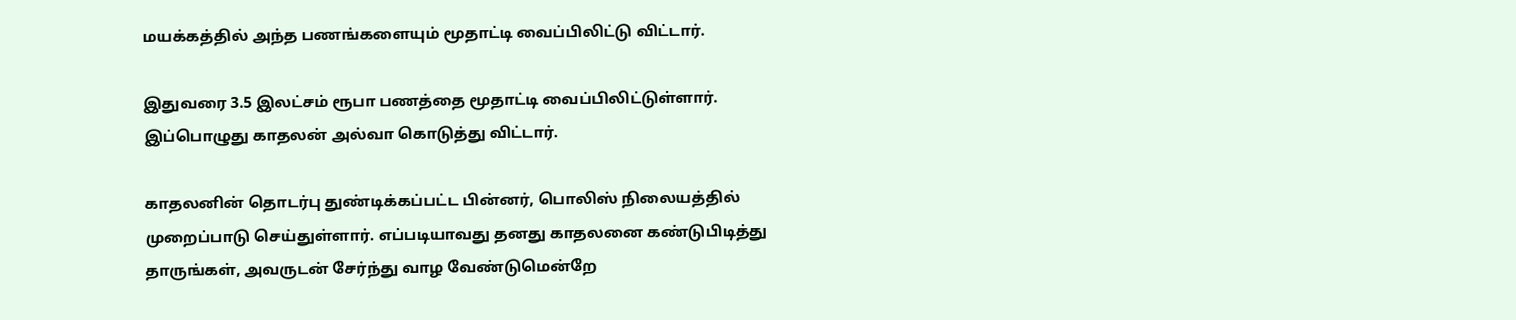மயக்கத்தில் அந்த பணங்களையும் மூதாட்டி வைப்பிலிட்டு விட்டார்.

இதுவரை 3.5 இலட்சம் ரூபா பணத்தை மூதாட்டி வைப்பிலிட்டுள்ளார். இப்பொழுது காதலன் அல்வா கொடுத்து விட்டார்.

காதலனின் தொடர்பு துண்டிக்கப்பட்ட பின்னர், பொலிஸ் நிலையத்தில் முறைப்பாடு செய்துள்ளார். எப்படியாவது தனது காதலனை கண்டுபிடித்து தாருங்கள், அவருடன் சேர்ந்து வாழ வேண்டுமென்றே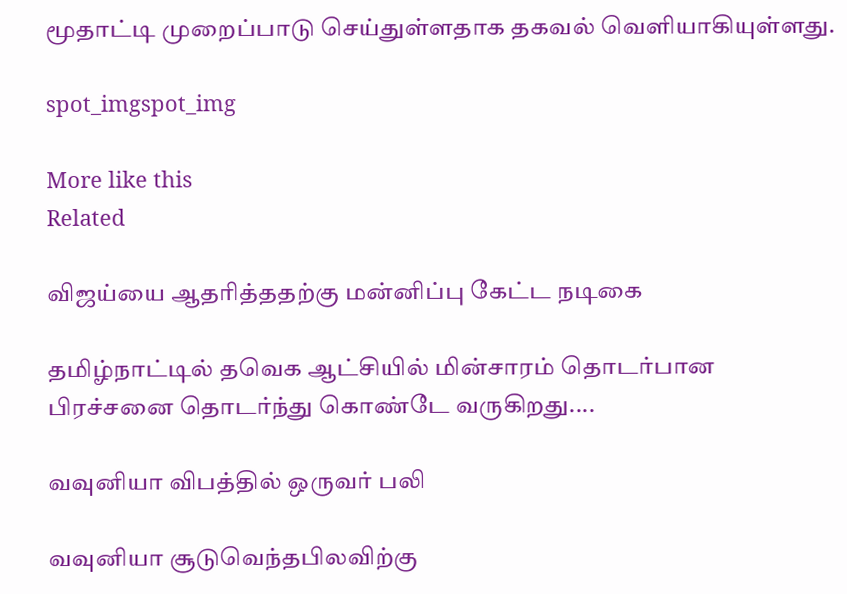மூதாட்டி முறைப்பாடு செய்துள்ளதாக தகவல் வெளியாகியுள்ளது.

spot_imgspot_img

More like this
Related

விஜய்யை ஆதரித்ததற்கு மன்னிப்பு கேட்ட நடிகை

தமிழ்நாட்டில் தவெக ஆட்சியில் மின்சாரம் தொடர்பான பிரச்சனை தொடர்ந்து கொண்டே வருகிறது....

வவுனியா விபத்தில் ஒருவர் பலி

வவுனியா சூடுவெந்தபிலவிற்கு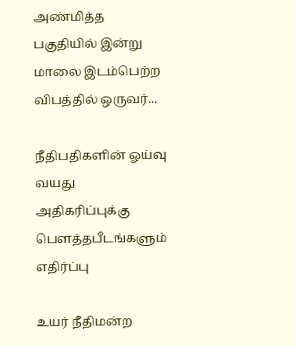அண்மித்த பகுதியில் இன்று மாலை இடம்பெற்ற விபத்தில் ஒருவர்...

நீதிபதிகளின் ஓய்வு வயது அதிகரிப்புக்கு பௌத்தபீடங்களும் எதிர்ப்பு

உயர் நீதிமன்ற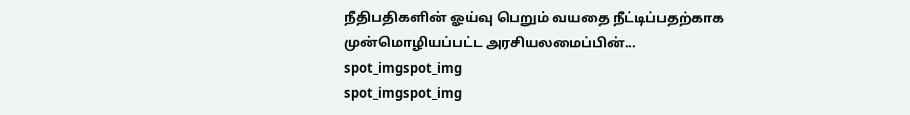நீதிபதிகளின் ஓய்வு பெறும் வயதை நீட்டிப்பதற்காக முன்மொழியப்பட்ட அரசியலமைப்பின்...
spot_imgspot_img
spot_imgspot_img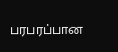பரபரப்பான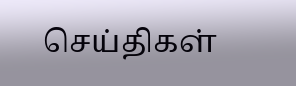செய்திகள்